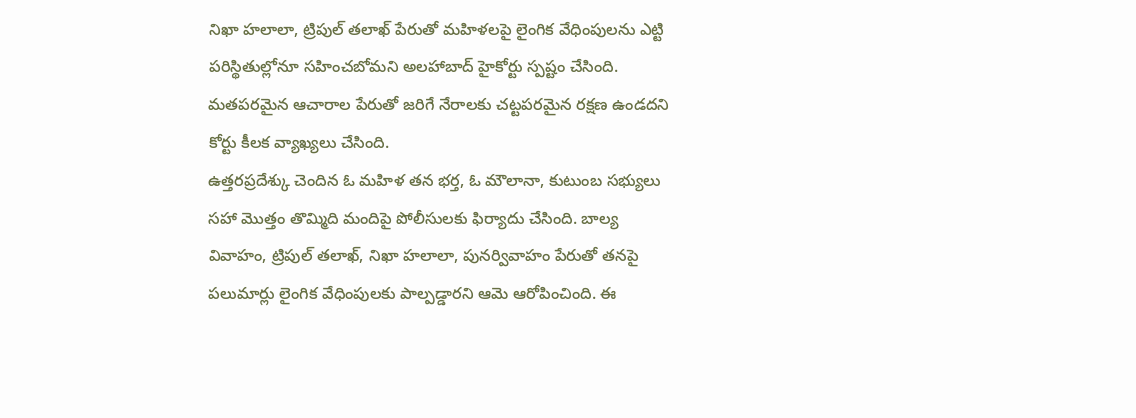నిఖా హలాలా, ట్రిపుల్ తలాఖ్ పేరుతో మహిళలపై లైంగిక వేధింపులను ఎట్టి పరిస్థితుల్లోనూ సహించబోమని అలహాబాద్ హైకోర్టు స్పష్టం చేసింది. మతపరమైన ఆచారాల పేరుతో జరిగే నేరాలకు చట్టపరమైన రక్షణ ఉండదని కోర్టు కీలక వ్యాఖ్యలు చేసింది.
ఉత్తరప్రదేశ్కు చెందిన ఓ మహిళ తన భర్త, ఓ మౌలానా, కుటుంబ సభ్యులు సహా మొత్తం తొమ్మిది మందిపై పోలీసులకు ఫిర్యాదు చేసింది. బాల్య వివాహం, ట్రిపుల్ తలాఖ్, నిఖా హలాలా, పునర్వివాహం పేరుతో తనపై పలుమార్లు లైంగిక వేధింపులకు పాల్పడ్డారని ఆమె ఆరోపించింది. ఈ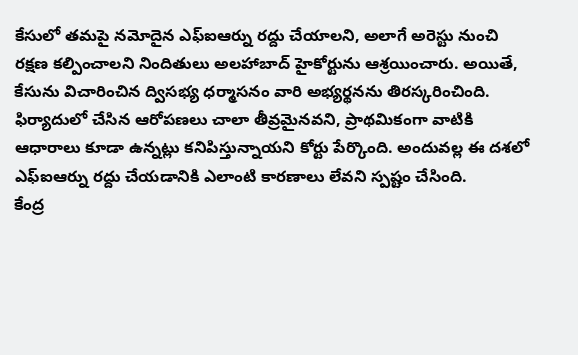కేసులో తమపై నమోదైన ఎఫ్ఐఆర్ను రద్దు చేయాలని, అలాగే అరెస్టు నుంచి రక్షణ కల్పించాలని నిందితులు అలహాబాద్ హైకోర్టును ఆశ్రయించారు. అయితే, కేసును విచారించిన ద్విసభ్య ధర్మాసనం వారి అభ్యర్థనను తిరస్కరించింది. ఫిర్యాదులో చేసిన ఆరోపణలు చాలా తీవ్రమైనవని, ప్రాథమికంగా వాటికి ఆధారాలు కూడా ఉన్నట్లు కనిపిస్తున్నాయని కోర్టు పేర్కొంది. అందువల్ల ఈ దశలో ఎఫ్ఐఆర్ను రద్దు చేయడానికి ఎలాంటి కారణాలు లేవని స్పష్టం చేసింది.
కేంద్ర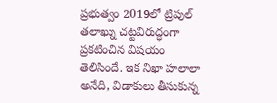ప్రభుత్వం 2019లో ట్రిపుల్ తలాఖ్ను చట్టవిరుద్ధంగా ప్రకటించిన విషయం తెలిసిందే. ఇక నిఖా హలాలా అనేది, విడాకులు తీసుకున్న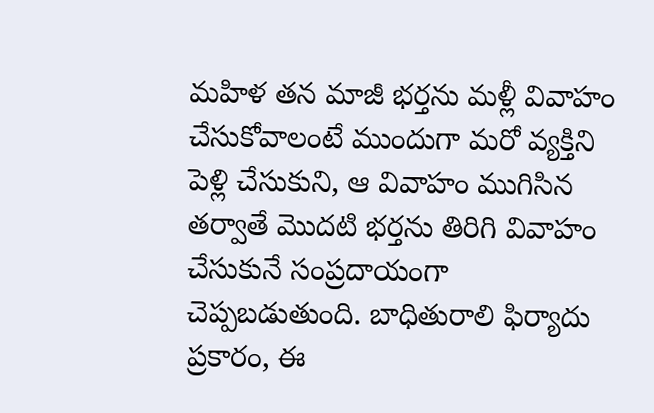మహిళ తన మాజీ భర్తను మళ్లీ వివాహం చేసుకోవాలంటే ముందుగా మరో వ్యక్తిని పెళ్లి చేసుకుని, ఆ వివాహం ముగిసిన తర్వాతే మొదటి భర్తను తిరిగి వివాహం చేసుకునే సంప్రదాయంగా చెప్పబడుతుంది. బాధితురాలి ఫిర్యాదు ప్రకారం, ఈ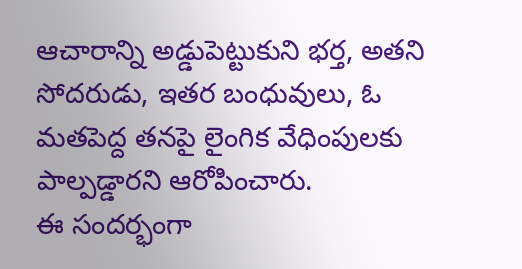ఆచారాన్ని అడ్డుపెట్టుకుని భర్త, అతని సోదరుడు, ఇతర బంధువులు, ఓ మతపెద్ద తనపై లైంగిక వేధింపులకు పాల్పడ్డారని ఆరోపించారు.
ఈ సందర్భంగా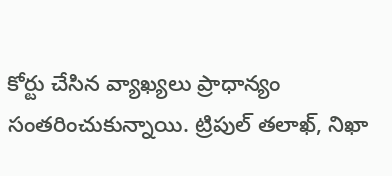కోర్టు చేసిన వ్యాఖ్యలు ప్రాధాన్యం సంతరించుకున్నాయి. ట్రిపుల్ తలాఖ్, నిఖా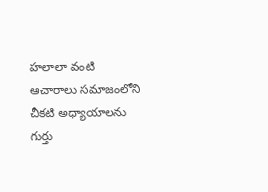హలాలా వంటి ఆచారాలు సమాజంలోని చీకటి అధ్యాయాలను గుర్తు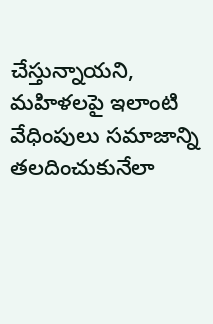చేస్తున్నాయని, మహిళలపై ఇలాంటి వేధింపులు సమాజాన్ని తలదించుకునేలా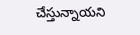చేస్తున్నాయని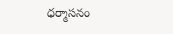ధర్మాసనం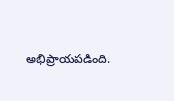అభిప్రాయపడింది.